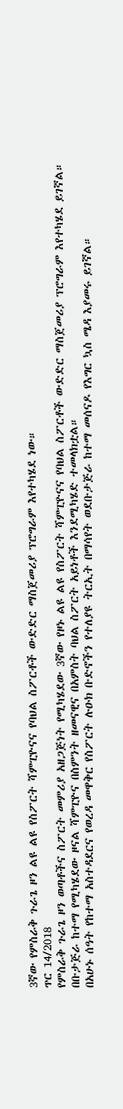3ኛው የምስራቅ ጉራጌ ዞን ልዩ ልዩ የስፖርት ሻምፒዮናና የባህል ስፖርቶች ውድድር ማስጀመሪያ ፕሮግራም እየተካሄደ ነው።
ጥር 14/2018
የምስራቅ ጉራጌ ዞን ወጣቶችና ስፖርት መምሪያ አዘጋጅነት የሚካሄደው 3ኛው የዞኑ ልዩ ልዩ የስፖርት ሻምፒዮናና የባህል ስፖርቶች ውድድር ማስጀመሪያ ፕሮግራም እየተካሄደ ይገኛል።
በቡታጅራ ከተማ የሚካሄደው ዞናል ሻምፒዮና በስምንት ዘመናዊና በአምስት ባህል ስፖርት አይነቶች እንደሚካሄድ ተመላክቷል።
በአሁኑ ሰዓት የከተማ አስተዳደርና የወረዳ መዋቅር የስፖርት ሉዑክ ቡድኖችን የተለያዩ ትርኢት በማሳየት ወደቡታጅራ ከተማ መሰናዶ የእግር ኳስ ሜዳ እያመሩ ይገኛል።